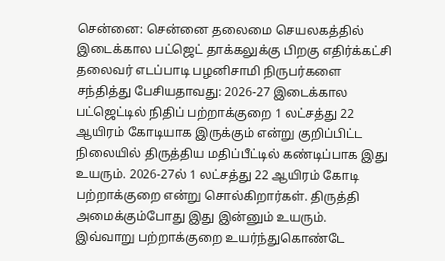சென்னை: சென்னை தலைமை செயலகத்தில் இடைக்கால பட்ஜெட் தாக்கலுக்கு பிறகு எதிர்க்கட்சி தலைவர் எடப்பாடி பழனிசாமி நிருபர்களை சந்தித்து பேசியதாவது: 2026-27 இடைக்கால பட்ஜெட்டில் நிதிப் பற்றாக்குறை 1 லட்சத்து 22 ஆயிரம் கோடியாக இருக்கும் என்று குறிப்பிட்ட நிலையில் திருத்திய மதிப்பீட்டில் கண்டிப்பாக இது உயரும். 2026-27ல் 1 லட்சத்து 22 ஆயிரம் கோடி பற்றாக்குறை என்று சொல்கிறார்கள். திருத்தி அமைக்கும்போது இது இன்னும் உயரும்.
இவ்வாறு பற்றாக்குறை உயர்ந்துகொண்டே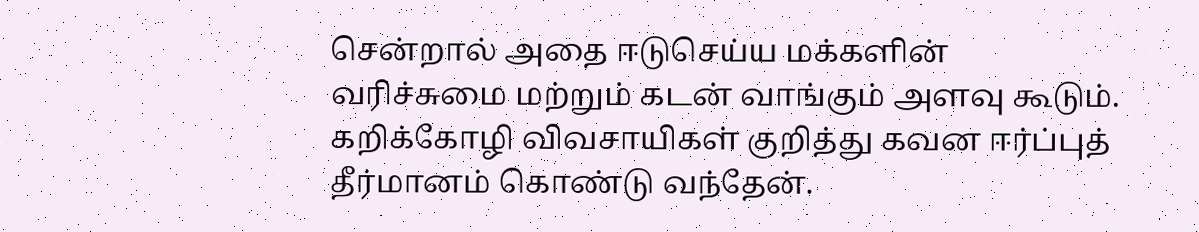சென்றால் அதை ஈடுசெய்ய மக்களின் வரிச்சுமை மற்றும் கடன் வாங்கும் அளவு கூடும். கறிக்கோழி விவசாயிகள் குறித்து கவன ஈர்ப்புத் தீர்மானம் கொண்டு வந்தேன்.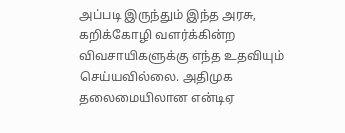அப்படி இருந்தும் இந்த அரசு, கறிக்கோழி வளர்க்கின்ற விவசாயிகளுக்கு எந்த உதவியும் செய்யவில்லை. அதிமுக தலைமையிலான என்டிஏ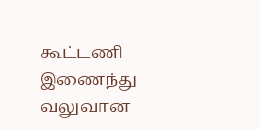கூட்டணி இணைந்து வலுவான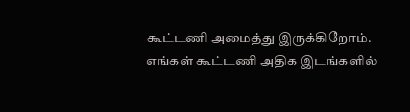கூட்டணி அமைத்து இருக்கிறோம். எங்கள் கூட்டணி அதிக இடங்களில்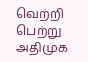வெற்றி பெற்று அதிமுக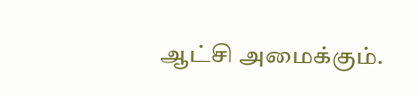ஆட்சி அமைக்கும்.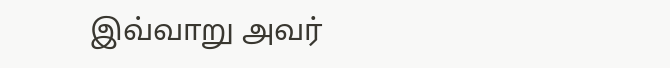இவ்வாறு அவர்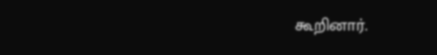கூறினார்.